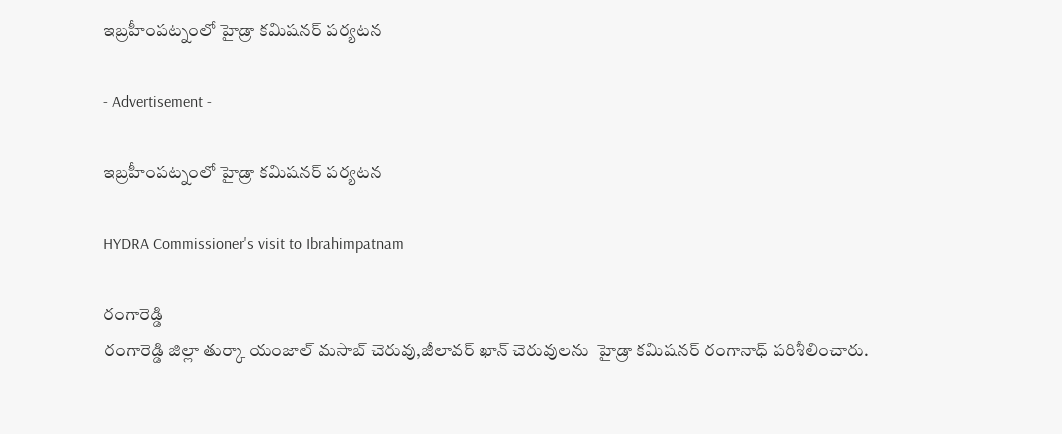ఇబ్రహీంపట్నంలో హైడ్రా కమిషనర్ పర్యటన

- Advertisement -

ఇబ్రహీంపట్నంలో హైడ్రా కమిషనర్ పర్యటన

HYDRA Commissioner's visit to Ibrahimpatnam

రంగారెడ్డి
రంగారెడ్డి జిల్లా తుర్కా యంజాల్ మసాబ్ చెరువు,జీలావర్ ఖాన్ చెరువులను  హైడ్రా కమిషనర్ రంగానాధ్ పరిశీలించారు.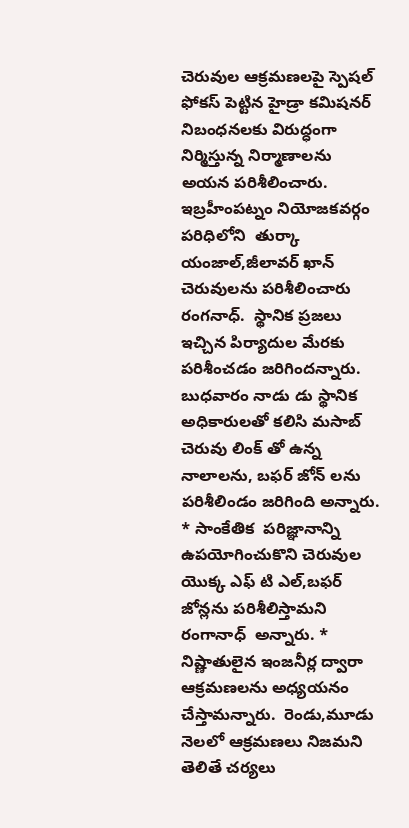చెరువుల ఆక్రమణలపై స్పెషల్ ఫోకస్ పెట్టిన హైడ్రా కమిషనర్  నిబంధనలకు విరుద్ధంగా నిర్మిస్తున్న నిర్మాణాలను అయన పరిశీలించారు.  ఇబ్రహీంపట్నం నియోజకవర్గం పరిధిలోని  తుర్కా యంజాల్,జీలావర్ ఖాన్ చెరువులను పరిశీలించారు రంగనాధ్.  స్థానిక ప్రజలు ఇచ్చిన పిర్యాదుల మేరకు పరిశీంచడం జరిగిందన్నారు. బుధవారం నాడు డు స్థానిక అధికారులతో కలిసి మసాబ్ చెరువు లింక్ తో ఉన్న నాలాలను, బఫర్ జోన్ లను పరిశీలిండం జరిగింది అన్నారు. * సాంకేతిక  పరిజ్ఞానాన్ని ఉపయోగించుకొని చెరువుల యొక్క ఎఫ్ టి ఎల్,బఫర్ జోన్లను పరిశీలిస్తామని రంగానాధ్  అన్నారు. * నిష్ణాతులైన ఇంజనీర్ల ద్వారా ఆక్రమణలను అధ్యయనం చేస్తామన్నారు.  రెండు,మూడు నెలలో ఆక్రమణలు నిజమని తెలితే చర్యలు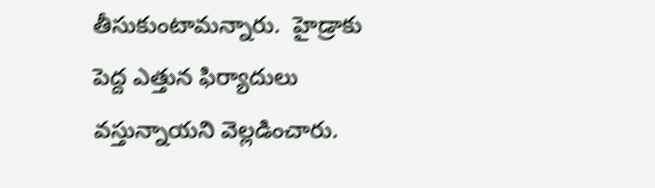తీసుకుంటామన్నారు.  హైడ్రాకు పెద్ద ఎత్తున ఫిర్యాదులు వస్తున్నాయని వెల్లడించారు.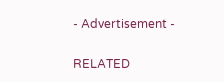- Advertisement -

RELATED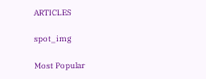ARTICLES

spot_img

Most Popular